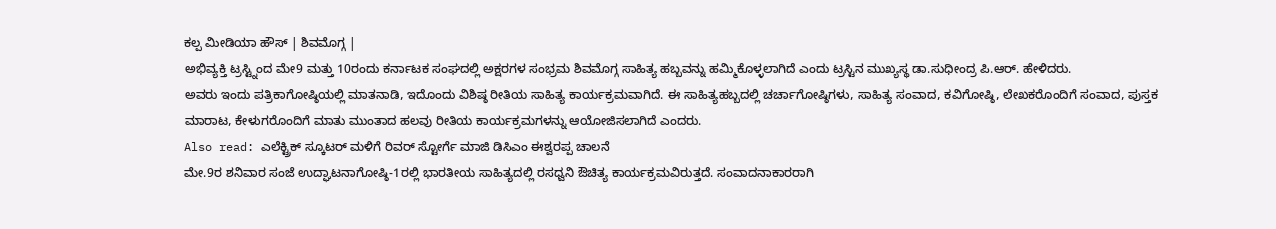ಕಲ್ಪ ಮೀಡಿಯಾ ಹೌಸ್ | ಶಿವಮೊಗ್ಗ |
ಅಭಿವ್ಯಕ್ತಿ ಟ್ರಸ್ಟ್ನಿಂದ ಮೇ9 ಮತ್ತು 10ರಂದು ಕರ್ನಾಟಕ ಸಂಘದಲ್ಲಿ ಅಕ್ಷರಗಳ ಸಂಭ್ರಮ ಶಿವಮೊಗ್ಗ ಸಾಹಿತ್ಯ ಹಬ್ಬವನ್ನು ಹಮ್ಮಿಕೊಳ್ಳಲಾಗಿದೆ ಎಂದು ಟ್ರಸ್ಟಿನ ಮುಖ್ಯಸ್ಥ ಡಾ.ಸುಧೀಂದ್ರ ಪಿ.ಆರ್. ಹೇಳಿದರು.
ಅವರು ಇಂದು ಪತ್ರಿಕಾಗೋಷ್ಠಿಯಲ್ಲಿ ಮಾತನಾಡಿ, ಇದೊಂದು ವಿಶಿಷ್ಠ ರೀತಿಯ ಸಾಹಿತ್ಯ ಕಾರ್ಯಕ್ರಮವಾಗಿದೆ. ಈ ಸಾಹಿತ್ಯಹಬ್ಬದಲ್ಲಿ ಚರ್ಚಾಗೋಷ್ಠಿಗಳು, ಸಾಹಿತ್ಯ ಸಂವಾದ, ಕವಿಗೋಷ್ಠಿ, ಲೇಖಕರೊಂದಿಗೆ ಸಂವಾದ, ಪುಸ್ತಕ ಮಾರಾಟ, ಕೇಳುಗರೊಂದಿಗೆ ಮಾತು ಮುಂತಾದ ಹಲವು ರೀತಿಯ ಕಾರ್ಯಕ್ರಮಗಳನ್ನು ಆಯೋಜಿಸಲಾಗಿದೆ ಎಂದರು.
Also read: ಎಲೆಕ್ಟ್ರಿಕ್ ಸ್ಕೂಟರ್ ಮಳಿಗೆ ರಿವರ್ ಸ್ಟೋರ್ಗೆ ಮಾಜಿ ಡಿಸಿಎಂ ಈಶ್ವರಪ್ಪ ಚಾಲನೆ
ಮೇ.9ರ ಶನಿವಾರ ಸಂಜೆ ಉದ್ಘಾಟನಾಗೋಷ್ಠಿ-1ರಲ್ಲಿ ಭಾರತೀಯ ಸಾಹಿತ್ಯದಲ್ಲಿ ರಸಧ್ವನಿ ಔಚಿತ್ಯ ಕಾರ್ಯಕ್ರಮವಿರುತ್ತದೆ. ಸಂವಾದನಾಕಾರರಾಗಿ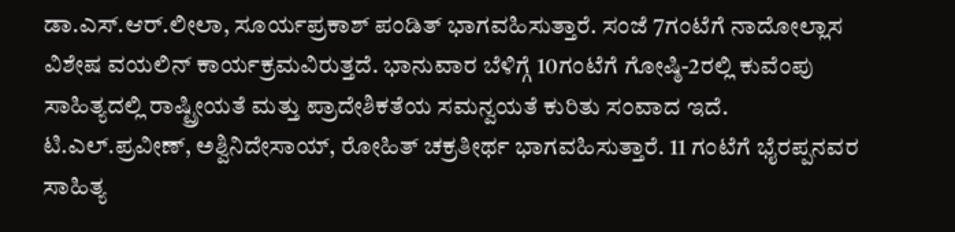ಡಾ.ಎಸ್.ಆರ್.ಲೀಲಾ, ಸೂರ್ಯಪ್ರಕಾಶ್ ಪಂಡಿತ್ ಭಾಗವಹಿಸುತ್ತಾರೆ. ಸಂಜೆ 7ಗಂಟೆಗೆ ನಾದೋಲ್ಲಾಸ ವಿಶೇಷ ವಯಲಿನ್ ಕಾರ್ಯಕ್ರಮವಿರುತ್ತದೆ. ಭಾನುವಾರ ಬೆಳಿಗ್ಗೆ 10ಗಂಟೆಗೆ ಗೋಷ್ಠಿ-2ರಲ್ಲಿ ಕುವೆಂಪು ಸಾಹಿತ್ಯದಲ್ಲಿ ರಾಷ್ಟ್ರೀಯತೆ ಮತ್ತು ಪ್ರಾದೇಶಿಕತೆಯ ಸಮನ್ವಯತೆ ಕುರಿತು ಸಂವಾದ ಇದೆ. ಟಿ.ಎಲ್.ಪ್ರವೀಣ್, ಅಶ್ವಿನಿದೇಸಾಯ್, ರೋಹಿತ್ ಚಕ್ರತೀರ್ಥ ಭಾಗವಹಿಸುತ್ತಾರೆ. 11 ಗಂಟೆಗೆ ಭೈರಪ್ಪನವರ ಸಾಹಿತ್ಯ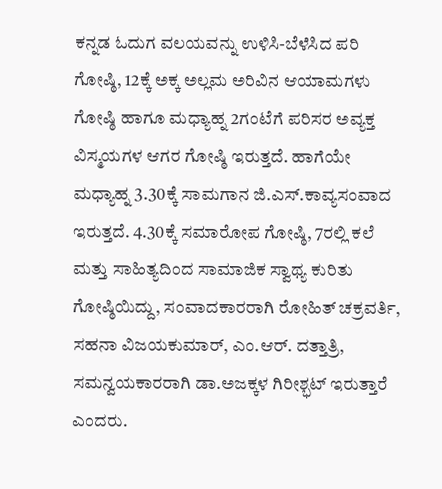ಕನ್ನಡ ಓದುಗ ವಲಯವನ್ನು ಉಳಿಸಿ-ಬೆಳೆಸಿದ ಪರಿ ಗೋಷ್ಠಿ, 12ಕ್ಕೆ ಅಕ್ಕ ಅಲ್ಲಮ ಅರಿವಿನ ಆಯಾಮಗಳು ಗೋಷ್ಠಿ ಹಾಗೂ ಮಧ್ಯಾಹ್ನ 2ಗಂಟೆಗೆ ಪರಿಸರ ಅವ್ಯಕ್ತ ವಿಸ್ಮಯಗಳ ಆಗರ ಗೋಷ್ಠಿ ಇರುತ್ತದೆ. ಹಾಗೆಯೇ ಮಧ್ಯಾಹ್ನ 3.30ಕ್ಕೆ ಸಾಮಗಾನ ಜಿ.ಎಸ್.ಕಾವ್ಯಸಂವಾದ ಇರುತ್ತದೆ. 4.30ಕ್ಕೆ ಸಮಾರೋಪ ಗೋಷ್ಠಿ, 7ರಲ್ಲಿ ಕಲೆ ಮತ್ತು ಸಾಹಿತ್ಯದಿಂದ ಸಾಮಾಜಿಕ ಸ್ವಾಥ್ಯ ಕುರಿತು ಗೋಷ್ಠಿಯಿದ್ದು, ಸಂವಾದಕಾರರಾಗಿ ರೋಹಿತ್ ಚಕ್ರವರ್ತಿ, ಸಹನಾ ವಿಜಯಕುಮಾರ್, ಎಂ.ಆರ್. ದತ್ತಾತ್ರಿ, ಸಮನ್ವಯಕಾರರಾಗಿ ಡಾ.ಅಜಕ್ಕಳ ಗಿರೀಶ್ಭಟ್ ಇರುತ್ತಾರೆ ಎಂದರು.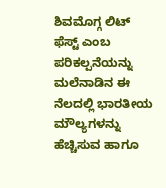ಶಿವಮೊಗ್ಗ ಲಿಟ್ ಫೆಸ್ಟ್ ಎಂಬ ಪರಿಕಲ್ಪನೆಯನ್ನು ಮಲೆನಾಡಿನ ಈ ನೆಲದಲ್ಲಿ ಭಾರತೀಯ ಮೌಲ್ಯಗಳನ್ನು ಹೆಚ್ಚಿಸುವ ಹಾಗೂ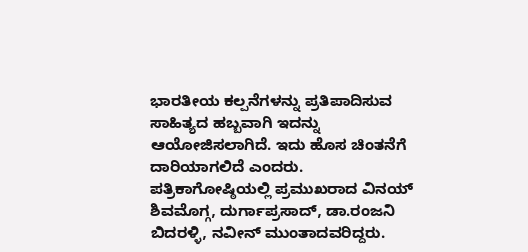ಭಾರತೀಯ ಕಲ್ಪನೆಗಳನ್ನು ಪ್ರತಿಪಾದಿಸುವ ಸಾಹಿತ್ಯದ ಹಬ್ಬವಾಗಿ ಇದನ್ನು ಆಯೋಜಿಸಲಾಗಿದೆ. ಇದು ಹೊಸ ಚಿಂತನೆಗೆ ದಾರಿಯಾಗಲಿದೆ ಎಂದರು.
ಪತ್ರಿಕಾಗೋಷ್ಠಿಯಲ್ಲಿ ಪ್ರಮುಖರಾದ ವಿನಯ್ ಶಿವಮೊಗ್ಗ, ದುರ್ಗಾಪ್ರಸಾದ್, ಡಾ.ರಂಜನಿ ಬಿದರಳ್ಳಿ, ನವೀನ್ ಮುಂತಾದವರಿದ್ದರು.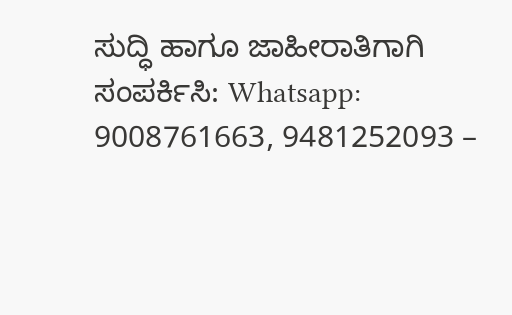ಸುದ್ಧಿ ಹಾಗೂ ಜಾಹೀರಾತಿಗಾಗಿ ಸಂಪರ್ಕಿಸಿ: Whatsapp: 9008761663, 9481252093 –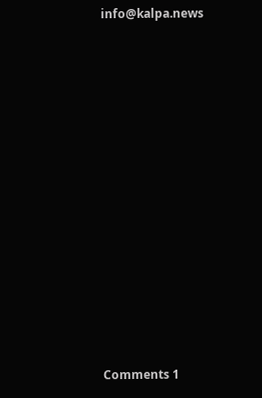info@kalpa.news













Comments 1